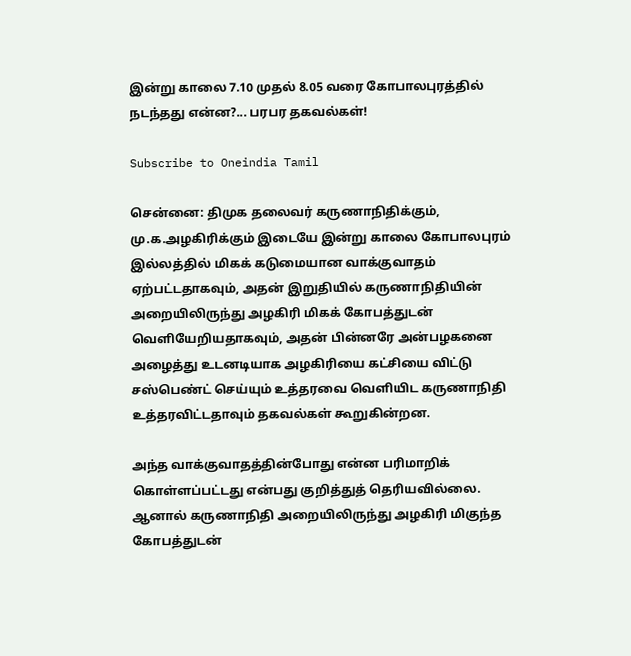இன்று காலை 7.10 முதல் 8.05 வரை கோபாலபுரத்தில் நடந்தது என்ன?... பரபர தகவல்கள்!

Subscribe to Oneindia Tamil

சென்னை: திமுக தலைவர் கருணாநிதிக்கும், மு.க.அழகிரிக்கும் இடையே இன்று காலை கோபாலபுரம் இல்லத்தில் மிகக் கடுமையான வாக்குவாதம் ஏற்பட்டதாகவும், அதன் இறுதியில் கருணாநிதியின் அறையிலிருந்து அழகிரி மிகக் கோபத்துடன் வெளியேறியதாகவும், அதன் பின்னரே அன்பழகனை அழைத்து உடனடியாக அழகிரியை கட்சியை விட்டு சஸ்பெண்ட் செய்யும் உத்தரவை வெளியிட கருணாநிதி உத்தரவிட்டதாவும் தகவல்கள் கூறுகின்றன.

அந்த வாக்குவாதத்தின்போது என்ன பரிமாறிக் கொள்ளப்பட்டது என்பது குறித்துத் தெரியவில்லை. ஆனால் கருணாநிதி அறையிலிருந்து அழகிரி மிகுந்த கோபத்துடன்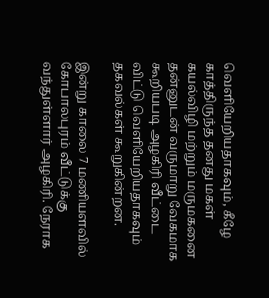வெளியேறியதாகவும், கீழே காத்திருந்த தனது மகள் கயல்விழி மற்றும் மருமகனை தன்னுடன் வருமாறு வேகமாக கூறியபடி அழகிரி வீட்டை விட்டு வெளியேறியதாகவும் தகவல்கள் கூறுகின்றன.

இன்று காலை 7 மணியளவில் கோபாலபுரம் வீட்டுக்கு வந்துள்ளார் அழகிரி. நேராக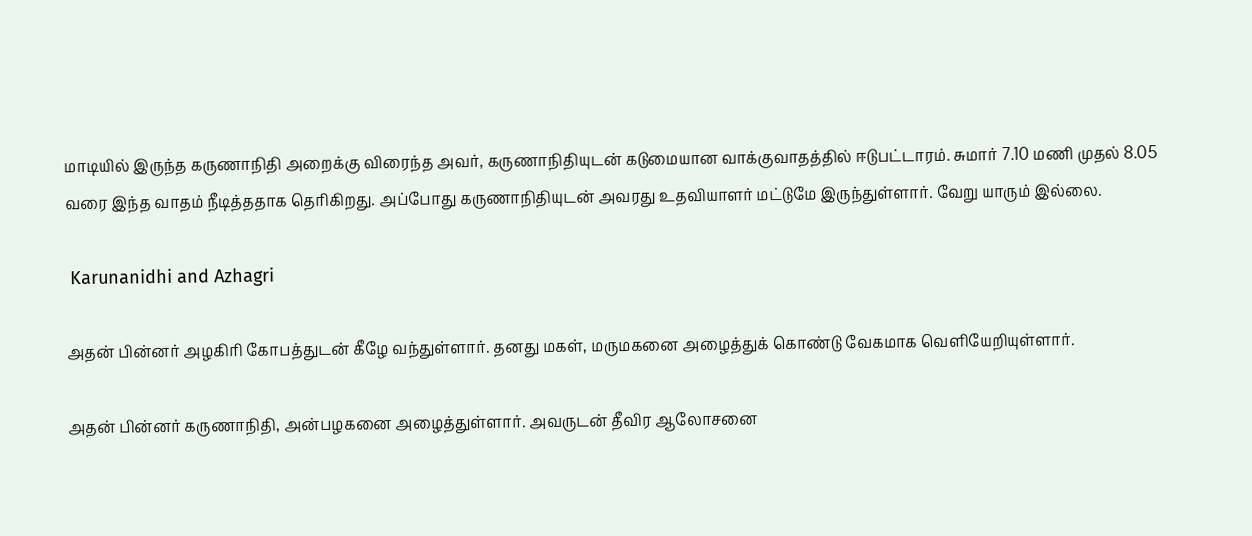மாடியில் இருந்த கருணாநிதி அறைக்கு விரைந்த அவர், கருணாநிதியுடன் கடுமையான வாக்குவாதத்தில் ஈடுபட்டாரம். சுமார் 7.10 மணி முதல் 8.05 வரை இந்த வாதம் நீடித்ததாக தெரிகிறது. அப்போது கருணாநிதியுடன் அவரது உதவியாளர் மட்டுமே இருந்துள்ளார். வேறு யாரும் இல்லை.

 Karunanidhi and Azhagri

அதன் பின்னர் அழகிரி கோபத்துடன் கீழே வந்துள்ளார். தனது மகள், மருமகனை அழைத்துக் கொண்டு வேகமாக வெளியேறியுள்ளார்.

அதன் பின்னர் கருணாநிதி, அன்பழகனை அழைத்துள்ளார். அவருடன் தீவிர ஆலோசனை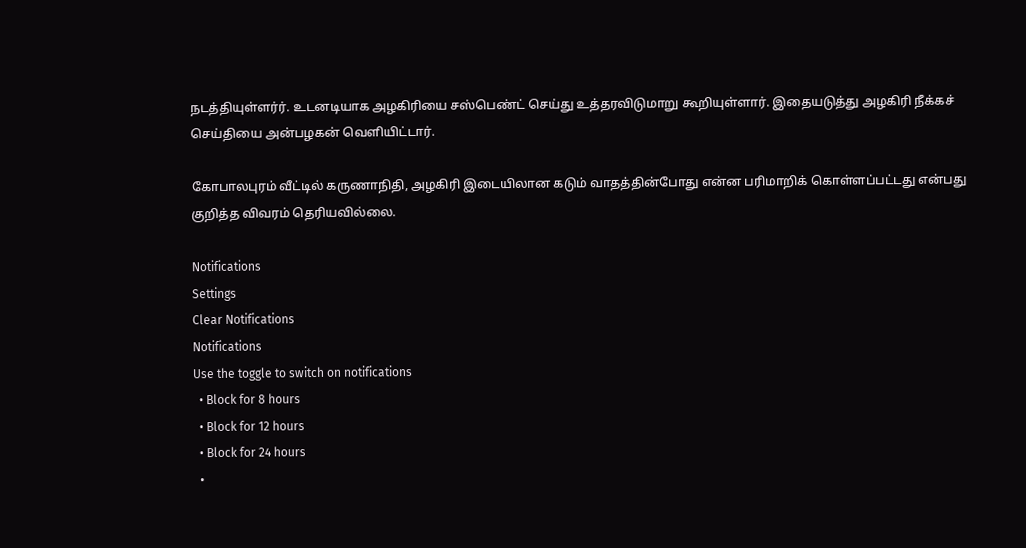நடத்தியுள்ளர்ர். உடனடியாக அழகிரியை சஸ்பெண்ட் செய்து உத்தரவிடுமாறு கூறியுள்ளார். இதையடுத்து அழகிரி நீக்கச் செய்தியை அன்பழகன் வெளியிட்டார்.

கோபாலபுரம் வீட்டில் கருணாநிதி, அழகிரி இடையிலான கடும் வாதத்தின்போது என்ன பரிமாறிக் கொள்ளப்பட்டது என்பது குறித்த விவரம் தெரியவில்லை.

Notifications
Settings
Clear Notifications
Notifications
Use the toggle to switch on notifications
  • Block for 8 hours
  • Block for 12 hours
  • Block for 24 hours
  •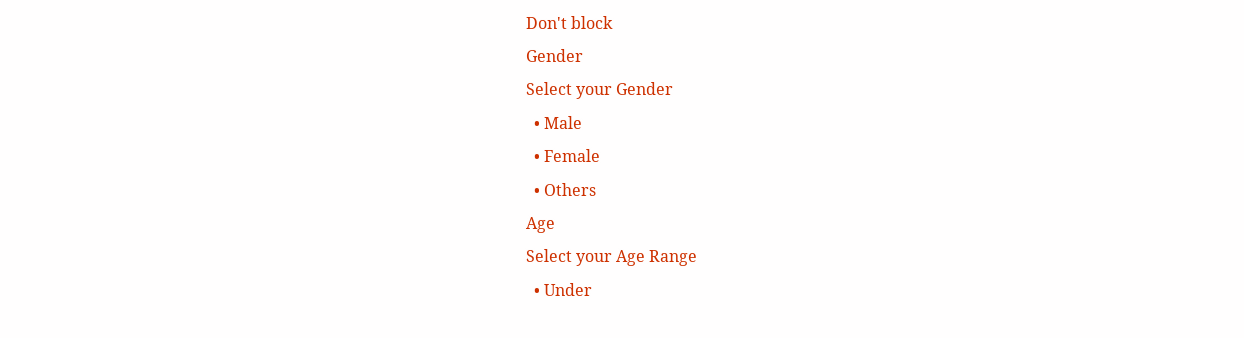Don't block
Gender
Select your Gender
  • Male
  • Female
  • Others
Age
Select your Age Range
  • Under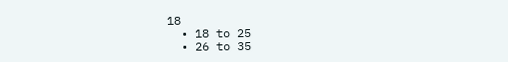18
  • 18 to 25
  • 26 to 35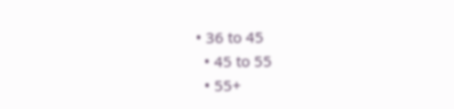• 36 to 45
  • 45 to 55
  • 55+